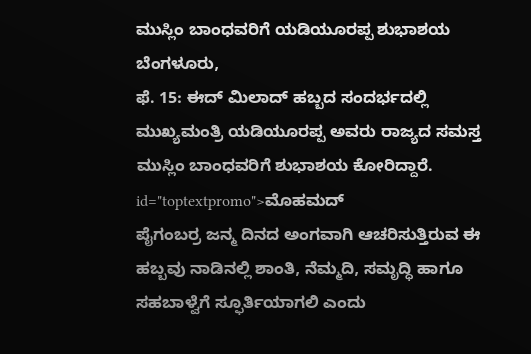ಮುಸ್ಲಿಂ ಬಾಂಧವರಿಗೆ ಯಡಿಯೂರಪ್ಪ ಶುಭಾಶಯ
ಬೆಂಗಳೂರು,
ಫೆ. 15: ಈದ್ ಮಿಲಾದ್ ಹಬ್ಬದ ಸಂದರ್ಭದಲ್ಲಿ ಮುಖ್ಯಮಂತ್ರಿ ಯಡಿಯೂರಪ್ಪ ಅವರು ರಾಜ್ಯದ ಸಮಸ್ತ ಮುಸ್ಲಿಂ ಬಾಂಧವರಿಗೆ ಶುಭಾಶಯ ಕೋರಿದ್ದಾರೆ. id="toptextpromo">ಮೊಹಮದ್
ಪೈಗಂಬರ್ರ ಜನ್ಮ ದಿನದ ಅಂಗವಾಗಿ ಆಚರಿಸುತ್ತಿರುವ ಈ ಹಬ್ಬವು ನಾಡಿನಲ್ಲಿ ಶಾಂತಿ, ನೆಮ್ಮದಿ, ಸಮೃದ್ಧಿ ಹಾಗೂ ಸಹಬಾಳ್ವೆಗೆ ಸ್ಫೂರ್ತಿಯಾಗಲಿ ಎಂದು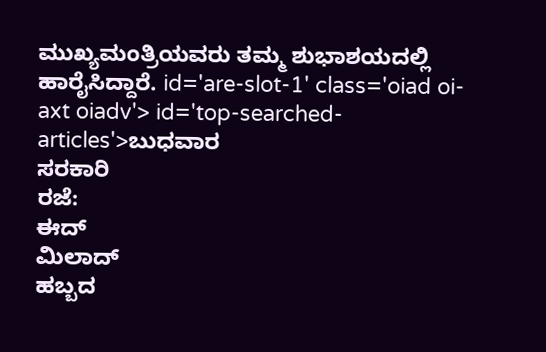ಮುಖ್ಯಮಂತ್ರಿಯವರು ತಮ್ಮ ಶುಭಾಶಯದಲ್ಲಿ ಹಾರೈಸಿದ್ದಾರೆ. id='are-slot-1' class='oiad oi-axt oiadv'> id='top-searched-articles'>ಬುಧವಾರ
ಸರಕಾರಿ
ರಜೆ:
ಈದ್
ಮಿಲಾದ್
ಹಬ್ಬದ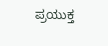ಪ್ರಯುಕ್ತ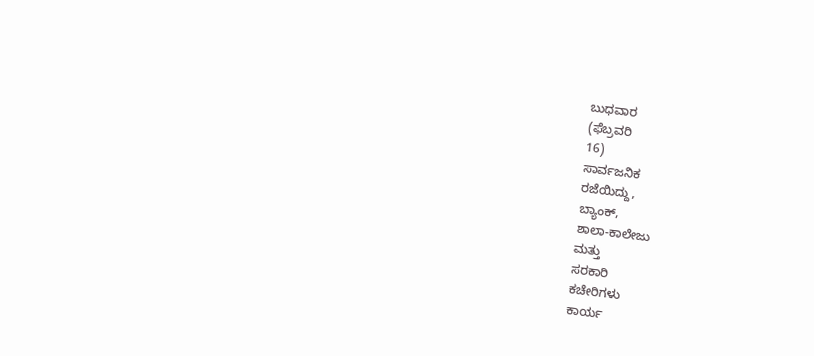ಬುಧವಾರ
(ಫೆಬ್ರವರಿ
16)
ಸಾರ್ವಜನಿಕ
ರಜೆಯಿದ್ದು,
ಬ್ಯಾಂಕ್,
ಶಾಲಾ-ಕಾಲೇಜು
ಮತ್ತು
ಸರಕಾರಿ
ಕಚೇರಿಗಳು
ಕಾರ್ಯ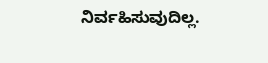ನಿರ್ವಹಿಸುವುದಿಲ್ಲ.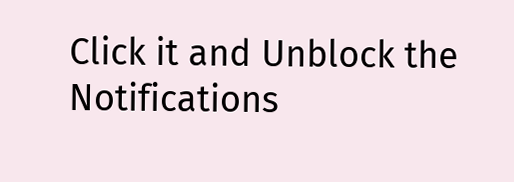Click it and Unblock the Notifications